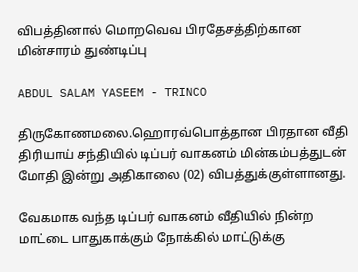விபத்தினால் மொறவெவ பிரதேசத்திற்கான மின்சாரம் துண்டிப்பு

ABDUL SALAM YASEEM - TRINCO

திருகோணமலை.ஹொரவ்பொத்தான பிரதான வீதி திரியாய் சந்தியில் டிப்பர் வாகனம் மின்கம்பத்துடன் மோதி இன்று அதிகாலை (02) விபத்துக்குள்ளானது.

வேகமாக வந்த டிப்பர் வாகனம் வீதியில் நின்ற மாட்டை பாதுகாக்கும் நோக்கில் மாட்டுக்கு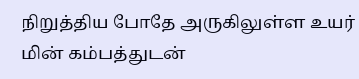நிறுத்திய போதே அருகிலுள்ள உயர் மின் கம்பத்துடன்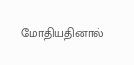மோதியதினால்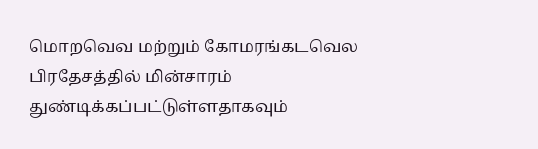மொறவெவ மற்றும் கோமரங்கடவெல பிரதேசத்தில் மின்சாரம் துண்டிக்கப்பட்டுள்ளதாகவும்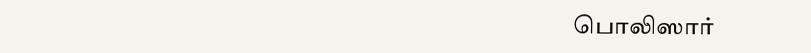பொலிஸார்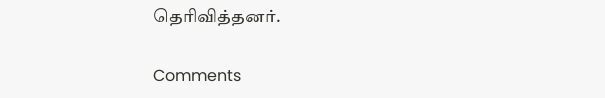தெரிவித்தனர்.

Comments